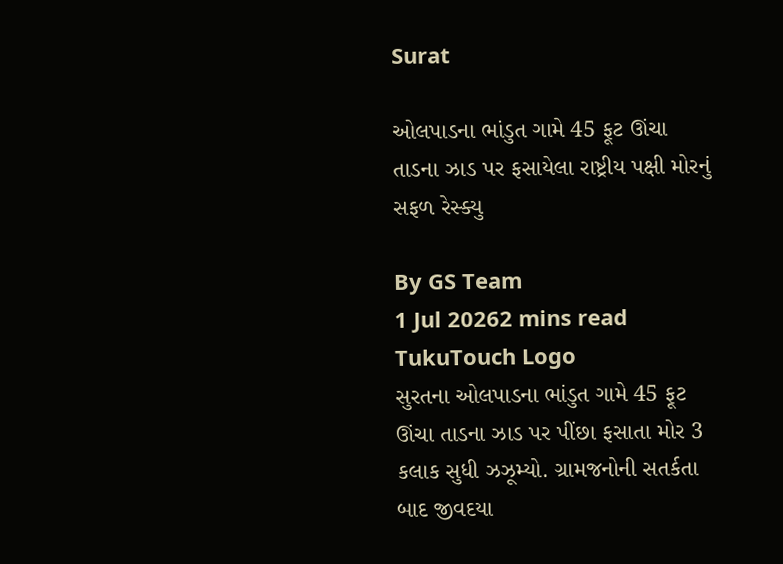Surat

ઓલપાડના ભાંડુત ગામે 45 ફૂટ ઊંચા તાડના ઝાડ પર ફસાયેલા રાષ્ટ્રીય પક્ષી મોરનું સફળ રેસ્ક્યુ

By GS Team
1 Jul 20262 mins read
TukuTouch Logo
સુરતના ઓલપાડના ભાંડુત ગામે 45 ફૂટ ઊંચા તાડના ઝાડ પર પીંછા ફસાતા મોર 3 કલાક સુધી ઝઝૂમ્યો. ગ્રામજનોની સતર્કતા બાદ જીવદયા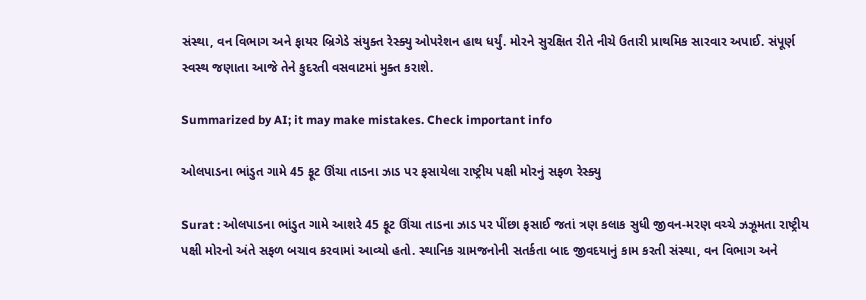સંસ્થા, વન વિભાગ અને ફાયર બ્રિગેડે સંયુક્ત રેસ્ક્યુ ઓપરેશન હાથ ધર્યું. મોરને સુરક્ષિત રીતે નીચે ઉતારી પ્રાથમિક સારવાર અપાઈ. સંપૂર્ણ સ્વસ્થ જણાતા આજે તેને કુદરતી વસવાટમાં મુક્ત કરાશે.

Summarized by AI; it may make mistakes. Check important info

ઓલપાડના ભાંડુત ગામે 45 ફૂટ ઊંચા તાડના ઝાડ પર ફસાયેલા રાષ્ટ્રીય પક્ષી મોરનું સફળ રેસ્ક્યુ

Surat : ઓલપાડના ભાંડુત ગામે આશરે 45 ફૂટ ઊંચા તાડના ઝાડ પર પીંછા ફસાઈ જતાં ત્રણ કલાક સુધી જીવન-મરણ વચ્ચે ઝઝૂમતા રાષ્ટ્રીય પક્ષી મોરનો અંતે સફળ બચાવ કરવામાં આવ્યો હતો. સ્થાનિક ગ્રામજનોની સતર્કતા બાદ જીવદયાનું કામ કરતી સંસ્થા, વન વિભાગ અને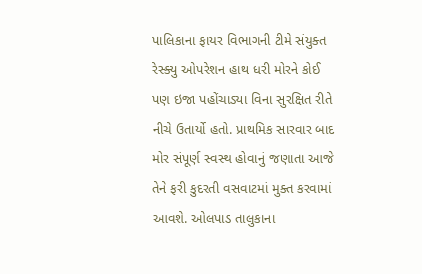પાલિકાના ફાયર વિભાગની ટીમે સંયુક્ત રેસ્ક્યુ ઓપરેશન હાથ ધરી મોરને કોઈ પણ ઇજા પહોંચાડ્યા વિના સુરક્ષિત રીતે નીચે ઉતાર્યો હતો. પ્રાથમિક સારવાર બાદ મોર સંપૂર્ણ સ્વસ્થ હોવાનું જણાતા આજે તેને ફરી કુદરતી વસવાટમાં મુક્ત કરવામાં આવશે. ઓલપાડ તાલુકાના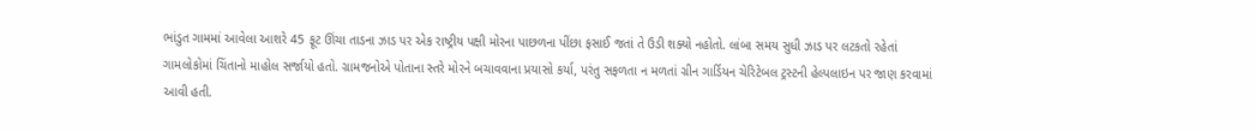ભાંડુત ગામમાં આવેલા આશરે 45 ફૂટ ઊંચા તાડના ઝાડ પર એક રાષ્ટ્રીય પક્ષી મોરના પાછળના પીંછા ફસાઈ જતાં તે ઉડી શક્યો નહોતો. લાંબા સમય સુધી ઝાડ પર લટકતો રહેતાં ગામલોકોમાં ચિંતાનો માહોલ સર્જાયો હતો. ગ્રામજનોએ પોતાના સ્તરે મોરને બચાવવાના પ્રયાસો કર્યા, પરંતુ સફળતા ન મળતાં ગ્રીન ગાર્ડિયન ચેરિટેબલ ટ્રસ્ટની હેલ્પલાઇન પર જાણ કરવામાં આવી હતી.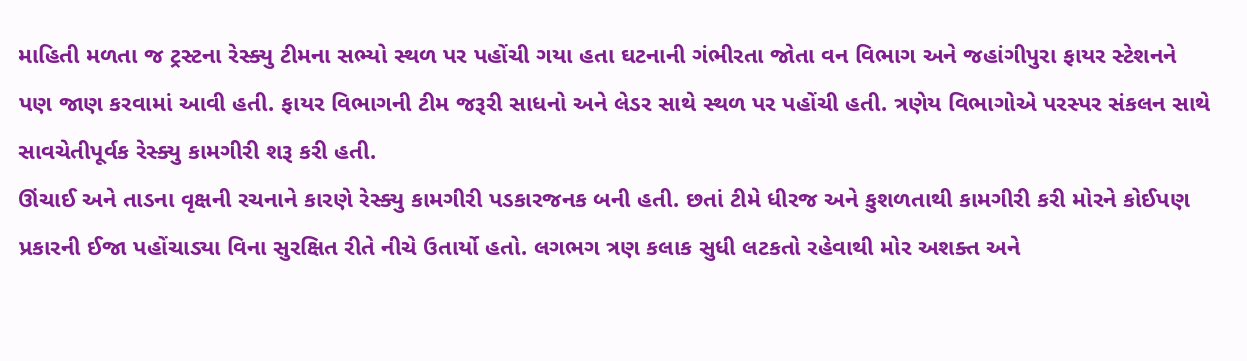માહિતી મળતા જ ટ્રસ્ટના રેસ્ક્યુ ટીમના સભ્યો સ્થળ પર પહોંચી ગયા હતા ઘટનાની ગંભીરતા જોતા વન વિભાગ અને જહાંગીપુરા ફાયર સ્ટેશનને પણ જાણ કરવામાં આવી હતી. ફાયર વિભાગની ટીમ જરૂરી સાધનો અને લેડર સાથે સ્થળ પર પહોંચી હતી. ત્રણેય વિભાગોએ પરસ્પર સંકલન સાથે સાવચેતીપૂર્વક રેસ્ક્યુ કામગીરી શરૂ કરી હતી.
ઊંચાઈ અને તાડના વૃક્ષની રચનાને કારણે રેસ્ક્યુ કામગીરી પડકારજનક બની હતી. છતાં ટીમે ધીરજ અને કુશળતાથી કામગીરી કરી મોરને કોઈપણ પ્રકારની ઈજા પહોંચાડ્યા વિના સુરક્ષિત રીતે નીચે ઉતાર્યો હતો. લગભગ ત્રણ કલાક સુધી લટકતો રહેવાથી મોર અશક્ત અને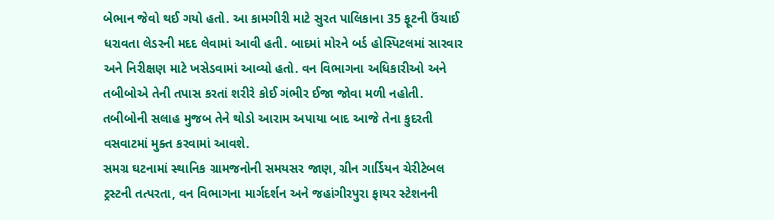બેભાન જેવો થઈ ગયો હતો. આ કામગીરી માટે સુરત પાલિકાના 35 ફૂટની ઉંચાઈ ધરાવતા લેડરની મદદ લેવામાં આવી હતી. બાદમાં મોરને બર્ડ હોસ્પિટલમાં સારવાર અને નિરીક્ષણ માટે ખસેડવામાં આવ્યો હતો. વન વિભાગના અધિકારીઓ અને તબીબોએ તેની તપાસ કરતાં શરીરે કોઈ ગંભીર ઈજા જોવા મળી નહોતી. તબીબોની સલાહ મુજબ તેને થોડો આરામ અપાયા બાદ આજે તેના કુદરતી વસવાટમાં મુક્ત કરવામાં આવશે.
સમગ્ર ઘટનામાં સ્થાનિક ગ્રામજનોની સમયસર જાણ, ગ્રીન ગાર્ડિયન ચેરીટેબલ ટ્રસ્ટની તત્પરતા, વન વિભાગના માર્ગદર્શન અને જહાંગીરપુરા ફાયર સ્ટેશનની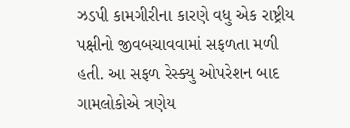ઝડપી કામગીરીના કારણે વધુ એક રાષ્ટ્રીય પક્ષીનો જીવબચાવવામાં સફળતા મળી હતી. આ સફળ રેસ્ક્યુ ઓપરેશન બાદ ગામલોકોએ ત્રણેય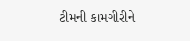ટીમની કામગીરીને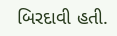બિરદાવી હતી.